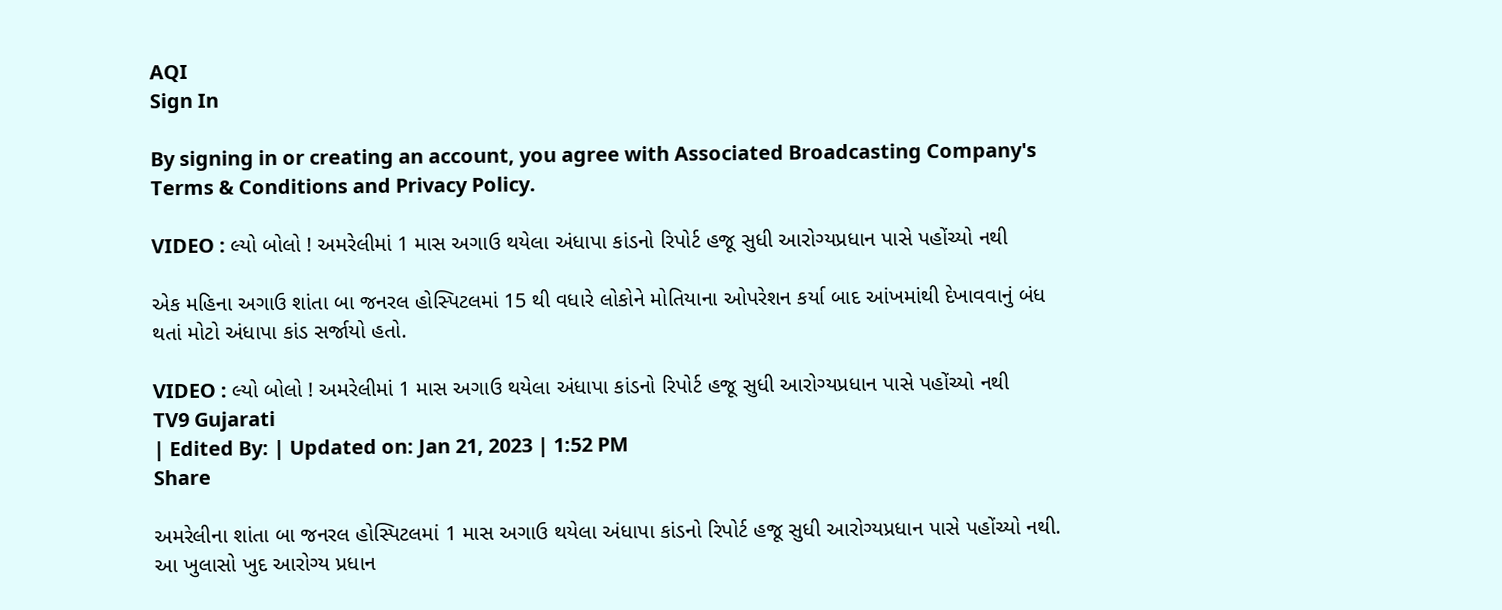AQI
Sign In

By signing in or creating an account, you agree with Associated Broadcasting Company's Terms & Conditions and Privacy Policy.

VIDEO : લ્યો બોલો ! અમરેલીમાં 1 માસ અગાઉ થયેલા અંધાપા કાંડનો રિપોર્ટ હજૂ સુધી આરોગ્યપ્રધાન પાસે પહોંચ્યો નથી

એક મહિના અગાઉ શાંતા બા જનરલ હોસ્પિટલમાં 15 થી વધારે લોકોને મોતિયાના ઓપરેશન કર્યા બાદ આંખમાંથી દેખાવવાનું બંધ થતાં મોટો અંધાપા કાંડ સર્જાયો હતો.

VIDEO : લ્યો બોલો ! અમરેલીમાં 1 માસ અગાઉ થયેલા અંધાપા કાંડનો રિપોર્ટ હજૂ સુધી આરોગ્યપ્રધાન પાસે પહોંચ્યો નથી
TV9 Gujarati
| Edited By: | Updated on: Jan 21, 2023 | 1:52 PM
Share

અમરેલીના શાંતા બા જનરલ હોસ્પિટલમાં 1 માસ અગાઉ થયેલા અંધાપા કાંડનો રિપોર્ટ હજૂ સુધી આરોગ્યપ્રધાન પાસે પહોંચ્યો નથી. આ ખુલાસો ખુદ આરોગ્ય પ્રધાન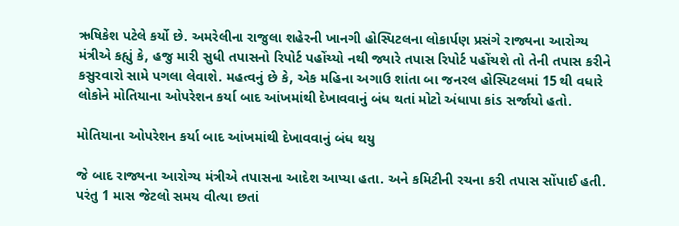ઋષિકેશ પટેલે કર્યો છે. અમરેલીના રાજુલા શહેરની ખાનગી હોસ્પિટલના લોકાર્પણ પ્રસંગે રાજ્યના આરોગ્ય મંત્રીએ કહ્યું કે, હજુ મારી સુધી તપાસનો રિપોર્ટ પહોંચ્યો નથી જ્યારે તપાસ રિપોર્ટ પહોંચશે તો તેની તપાસ કરીને કસુરવારો સામે પગલા લેવાશે. મહત્વનું છે કે, એક મહિના અગાઉ શાંતા બા જનરલ હોસ્પિટલમાં 15 થી વધારે લોકોને મોતિયાના ઓપરેશન કર્યા બાદ આંખમાંથી દેખાવવાનું બંધ થતાં મોટો અંધાપા કાંડ સર્જાયો હતો.

મોતિયાના ઓપરેશન કર્યા બાદ આંખમાંથી દેખાવવાનું બંધ થયુ

જે બાદ રાજ્યના આરોગ્ય મંત્રીએ તપાસના આદેશ આપ્યા હતા. અને કમિટીની રચના કરી તપાસ સોંપાઈ હતી. પરંતુ 1 માસ જેટલો સમય વીત્યા છતાં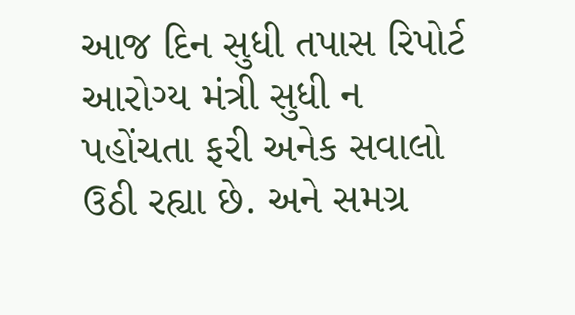આજ દિન સુધી તપાસ રિપોર્ટ આરોગ્ય મંત્રી સુધી ન પહોંચતા ફરી અનેક સવાલો ઉઠી રહ્યા છે. અને સમગ્ર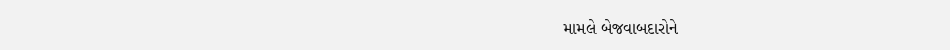મામલે બેજવાબદારોને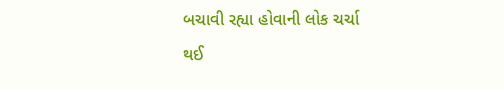બચાવી રહ્યા હોવાની લોક ચર્ચા થઈ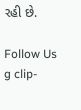રહી છે.

Follow Us
g clip-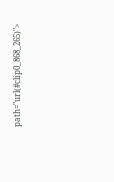path="url(#clip0_868_265)">